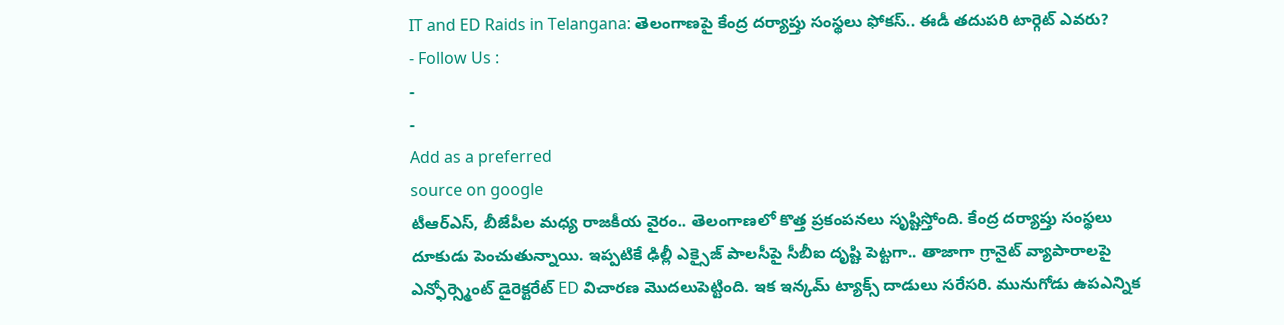IT and ED Raids in Telangana: తెలంగాణపై కేంద్ర దర్యాప్తు సంస్థలు ఫోకస్.. ఈడీ తదుపరి టార్గెట్ ఎవరు?
- Follow Us :
-
-
Add as a preferred
source on google
టీఆర్ఎస్, బీజేపీల మధ్య రాజకీయ వైరం.. తెలంగాణలో కొత్త ప్రకంపనలు సృష్టిస్తోంది. కేంద్ర దర్యాప్తు సంస్థలు దూకుడు పెంచుతున్నాయి. ఇప్పటికే ఢిల్లీ ఎక్సైజ్ పాలసీపై సీబీఐ దృష్టి పెట్టగా.. తాజాగా గ్రానైట్ వ్యాపారాలపై ఎన్ఫోర్స్మెంట్ డైరెక్టరేట్ ED విచారణ మొదలుపెట్టింది. ఇక ఇన్కమ్ ట్యాక్స్ దాడులు సరేసరి. మునుగోడు ఉపఎన్నిక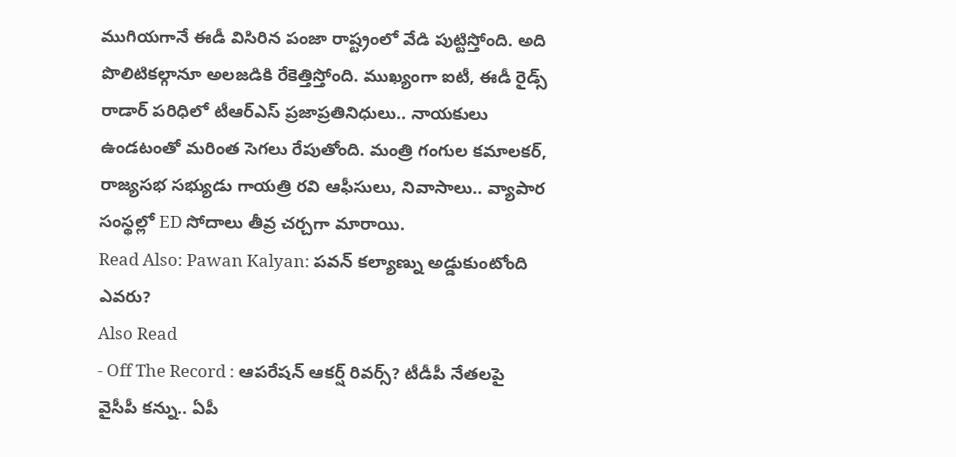ముగియగానే ఈడీ విసిరిన పంజా రాష్ట్రంలో వేడి పుట్టిస్తోంది. అది పొలిటికల్గానూ అలజడికి రేకెత్తిస్తోంది. ముఖ్యంగా ఐటీ, ఈడీ రైడ్స్ రాడార్ పరిధిలో టీఆర్ఎస్ ప్రజాప్రతినిధులు.. నాయకులు ఉండటంతో మరింత సెగలు రేపుతోంది. మంత్రి గంగుల కమాలకర్, రాజ్యసభ సభ్యుడు గాయత్రి రవి ఆఫీసులు, నివాసాలు.. వ్యాపార సంస్థల్లో ED సోదాలు తీవ్ర చర్చగా మారాయి.
Read Also: Pawan Kalyan: పవన్ కల్యాణ్ను అడ్డుకుంటోంది ఎవరు?
Also Read
- Off The Record : ఆపరేషన్ ఆకర్ష్ రివర్స్? టీడీపీ నేతలపై వైసీపీ కన్ను.. ఏపీ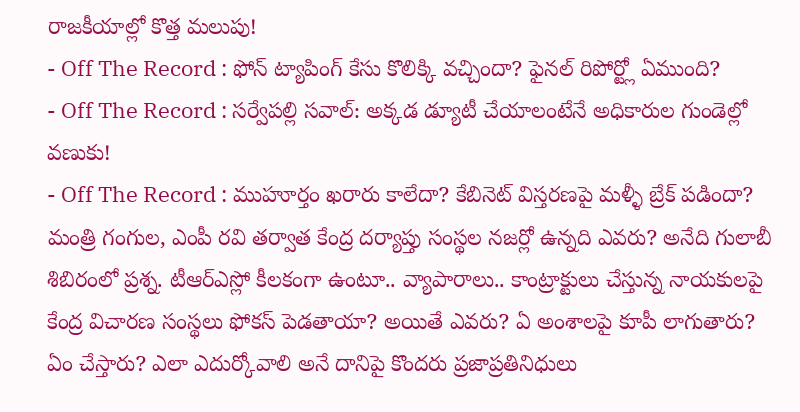రాజకీయాల్లో కొత్త మలుపు!
- Off The Record : ఫోన్ ట్యాపింగ్ కేసు కొలిక్కి వచ్చిందా? ఫైనల్ రిపోర్ట్లో ఏముంది?
- Off The Record : సర్వేపల్లి సవాల్: అక్కడ డ్యూటీ చేయాలంటేనే అధికారుల గుండెల్లో వణుకు!
- Off The Record : ముహూర్తం ఖరారు కాలేదా? కేబినెట్ విస్తరణపై మళ్ళీ బ్రేక్ పడిందా?
మంత్రి గంగుల, ఎంపీ రవి తర్వాత కేంద్ర దర్యాప్తు సంస్థల నజర్లో ఉన్నది ఎవరు? అనేది గులాబీ శిబిరంలో ప్రశ్న. టీఆర్ఎస్లో కీలకంగా ఉంటూ.. వ్యాపారాలు.. కాంట్రాక్టులు చేస్తున్న నాయకులపై కేంద్ర విచారణ సంస్థలు ఫోకస్ పెడతాయా? అయితే ఎవరు? ఏ అంశాలపై కూపీ లాగుతారు? ఏం చేస్తారు? ఎలా ఎదుర్కోవాలి అనే దానిపై కొందరు ప్రజాప్రతినిధులు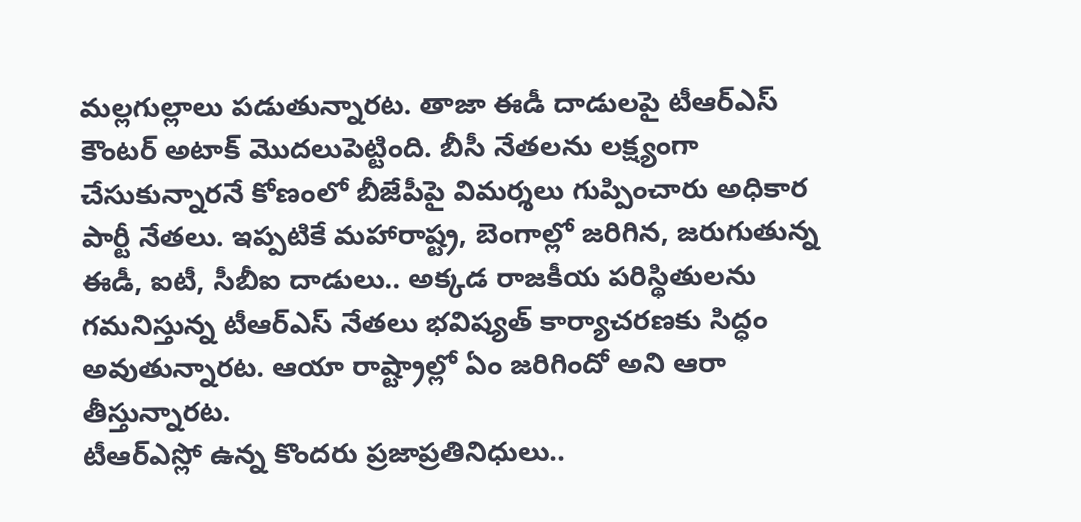మల్లగుల్లాలు పడుతున్నారట. తాజా ఈడీ దాడులపై టీఆర్ఎస్ కౌంటర్ అటాక్ మొదలుపెట్టింది. బీసీ నేతలను లక్ష్యంగా చేసుకున్నారనే కోణంలో బీజేపీపై విమర్శలు గుప్పించారు అధికార పార్టీ నేతలు. ఇప్పటికే మహారాష్ట్ర, బెంగాల్లో జరిగిన, జరుగుతున్న ఈడీ, ఐటీ, సీబీఐ దాడులు.. అక్కడ రాజకీయ పరిస్థితులను గమనిస్తున్న టీఆర్ఎస్ నేతలు భవిష్యత్ కార్యాచరణకు సిద్ధం అవుతున్నారట. ఆయా రాష్ట్రాల్లో ఏం జరిగిందో అని ఆరా తీస్తున్నారట.
టీఆర్ఎస్లో ఉన్న కొందరు ప్రజాప్రతినిధులు..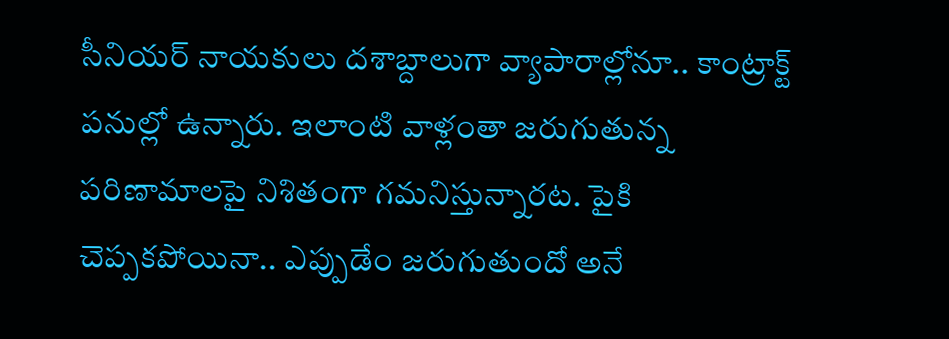సీనియర్ నాయకులు దశాబ్దాలుగా వ్యాపారాల్లోనూ.. కాంట్రాక్ట్ పనుల్లో ఉన్నారు. ఇలాంటి వాళ్లంతా జరుగుతున్న పరిణామాలపై నిశితంగా గమనిస్తున్నారట. పైకి చెప్పకపోయినా.. ఎప్పుడేం జరుగుతుందో అనే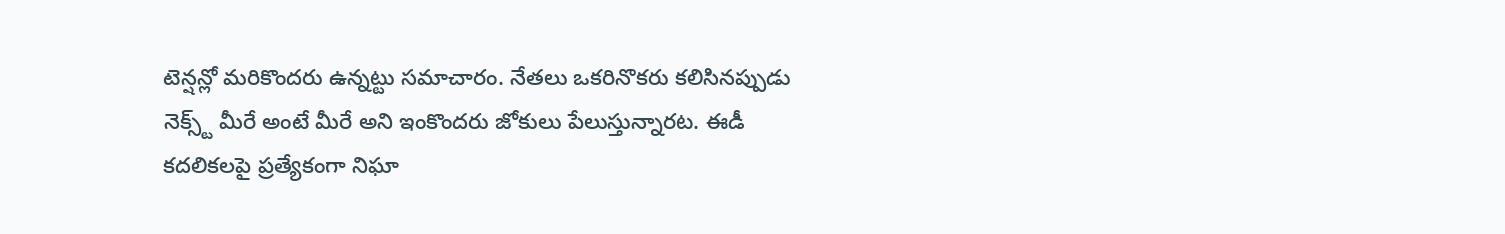టెన్షన్లో మరికొందరు ఉన్నట్టు సమాచారం. నేతలు ఒకరినొకరు కలిసినప్పుడు నెక్స్ట్ మీరే అంటే మీరే అని ఇంకొందరు జోకులు పేలుస్తున్నారట. ఈడీ కదలికలపై ప్రత్యేకంగా నిఘా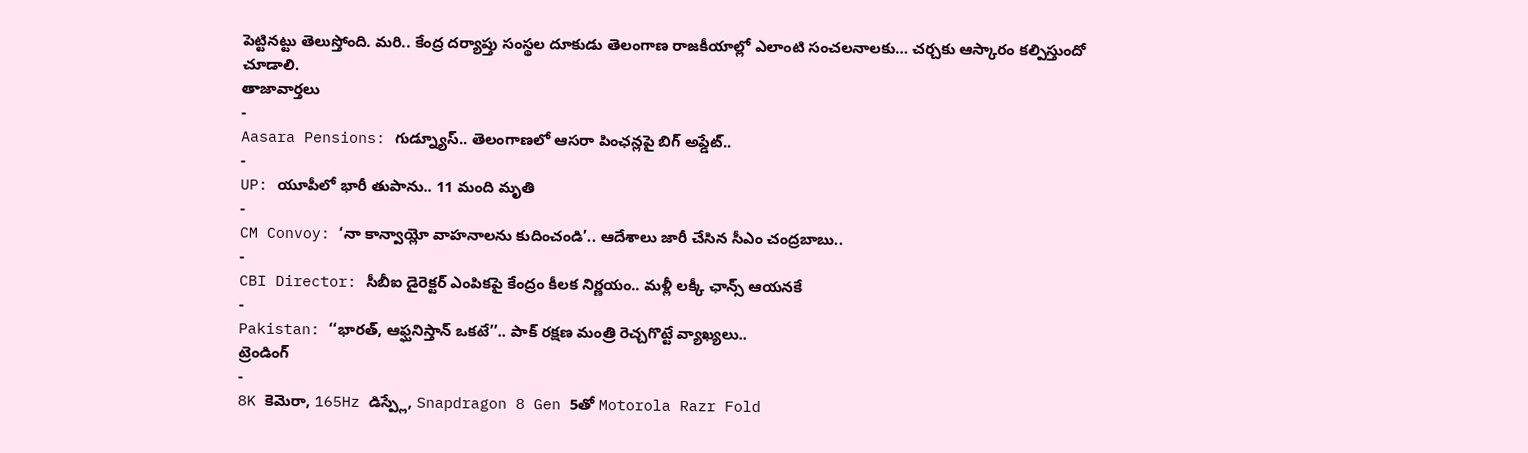పెట్టినట్టు తెలుస్తోంది. మరి.. కేంద్ర దర్యాప్తు సంస్థల దూకుడు తెలంగాణ రాజకీయాల్లో ఎలాంటి సంచలనాలకు… చర్చకు ఆస్కారం కల్పిస్తుందో చూడాలి.
తాజావార్తలు
-
Aasara Pensions: గుడ్న్యూస్.. తెలంగాణలో ఆసరా పింఛన్లపై బిగ్ అప్డేట్..
-
UP: యూపీలో భారీ తుపాను.. 11 మంది మృతి
-
CM Convoy: ‘నా కాన్వాయ్లో వాహనాలను కుదించండి’.. ఆదేశాలు జారీ చేసిన సీఎం చంద్రబాబు..
-
CBI Director: సీబీఐ డైరెక్టర్ ఎంపికపై కేంద్రం కీలక నిర్ణయం.. మళ్లీ లక్కీ ఛాన్స్ ఆయనకే
-
Pakistan: ‘‘భారత్, ఆఫ్ఘనిస్తాన్ ఒకటే’’.. పాక్ రక్షణ మంత్రి రెచ్చగొట్టే వ్యాఖ్యలు..
ట్రెండింగ్
-
8K కెమెరా, 165Hz డిస్ప్లే, Snapdragon 8 Gen 5తో Motorola Razr Fold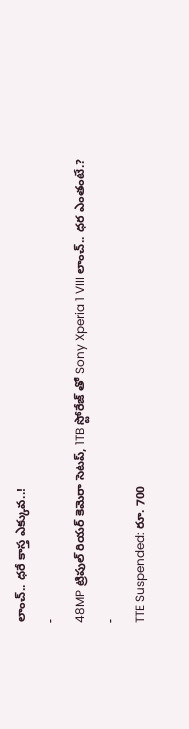లాంచ్.. ధరే కాస్త ఎక్కువ..!
-
48MP ట్రిపుల్ రియర్ కెమెరా సెటప్, 1TB స్టోరేజ్ తో Sony Xperia 1 VIII లాంచ్.. ధర ఎంతంటే.?
-
TTE Suspended: రూ. 700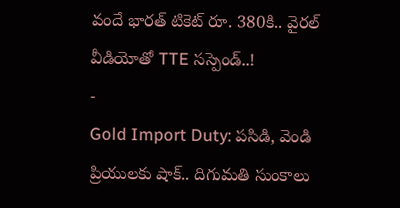వందే భారత్ టికెట్ రూ. 380కి.. వైరల్ వీడియోతో TTE సస్పెండ్..!
-
Gold Import Duty: పసిడి, వెండి ప్రియులకు షాక్.. దిగుమతి సుంకాలు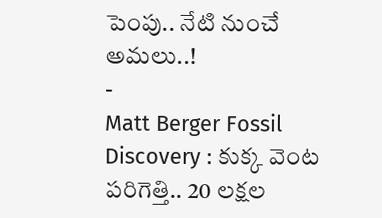పెంపు.. నేటి నుంచే అమలు..!
-
Matt Berger Fossil Discovery : కుక్క వెంట పరిగెత్తి.. 20 లక్షల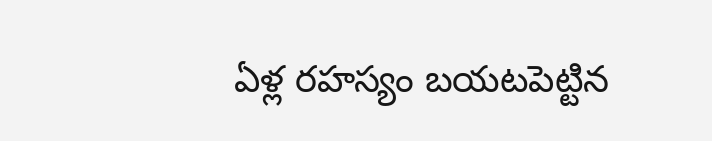ఏళ్ల రహస్యం బయటపెట్టిన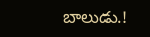బాలుడు.!